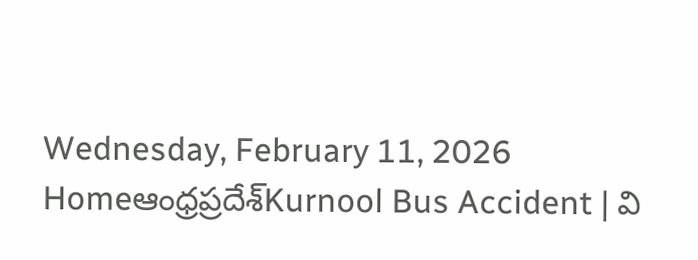Wednesday, February 11, 2026
Homeఆంధ్రప్రదేశ్Kurnool Bus Accident | వి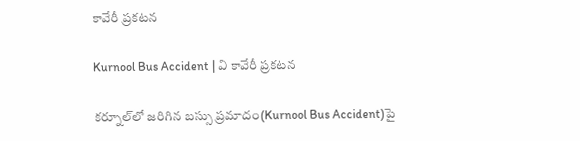కావేరీ ప్రకటన

Kurnool Bus Accident | వి కావేరీ ప్రకటన

కర్నూల్‌లో జరిగిన బస్సు ప్రమాదం(Kurnool Bus Accident)పై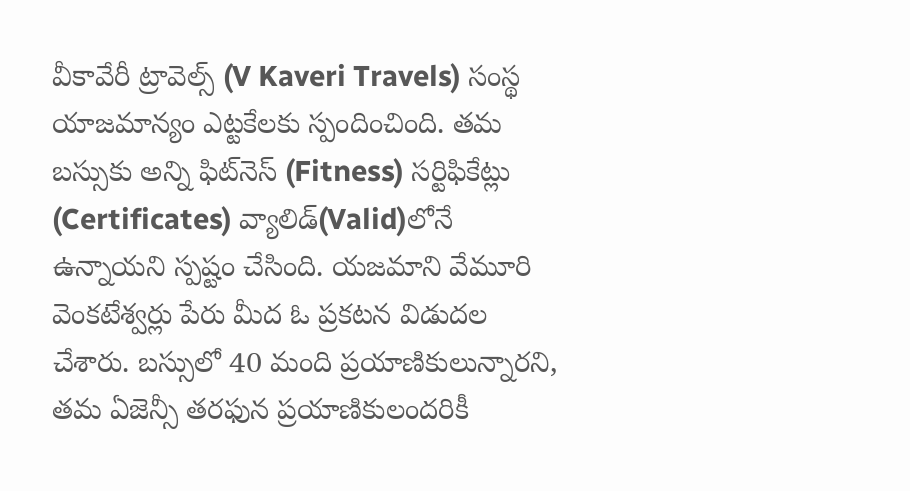వీకావేరీ ట్రావెల్స్ (V Kaveri Travels) సంస్థ యాజమాన్యం ఎట్టకేలకు స్పందించింది. తమ బస్సుకు అన్ని ఫిట్‌నెస్ (Fitness) సర్టిఫికేట్లు (Certificates) వ్యాలిడ్‌(Valid)లోనే ఉన్నాయని స్పష్టం చేసింది. యజమాని వేమూరి వెంకటేశ్వర్లు పేరు మీద ఓ ప్రకటన విడుదల చేశారు. బస్సులో 40 మంది ప్రయాణికులున్నారని, తమ ఏజెన్సీ తరఫున ప్రయాణికులందరికీ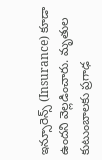ఇన్సూరెన్స్ (Insurance) కూడా ఉందని వెల్లడించారు. మృతుల కుటుంబాలకు ప్రగాఢ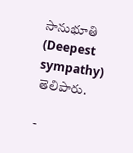సానుభూతి (Deepest sympathy) తెలిపారు.

-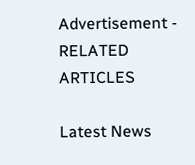Advertisement -
RELATED ARTICLES

Latest News